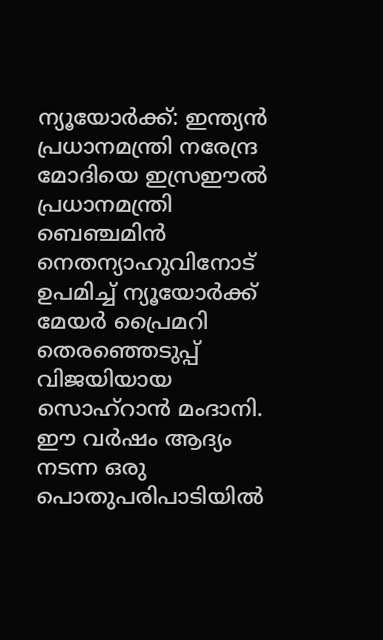ന്യൂയോർക്ക്: ഇന്ത്യൻ പ്രധാനമന്ത്രി നരേന്ദ്ര മോദിയെ ഇസ്രഈൽ പ്രധാനമന്ത്രി ബെഞ്ചമിൻ നെതന്യാഹുവിനോട് ഉപമിച്ച് ന്യൂയോർക്ക് മേയർ പ്രൈമറി തെരഞ്ഞെടുപ്പ് വിജയിയായ സൊഹ്റാൻ മംദാനി. ഈ വർഷം ആദ്യം നടന്ന ഒരു പൊതുപരിപാടിയിൽ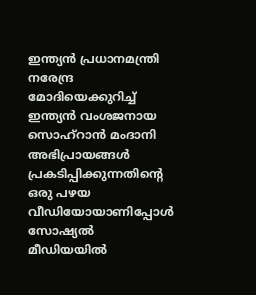ഇന്ത്യൻ പ്രധാനമന്ത്രി നരേന്ദ്ര മോദിയെക്കുറിച്ച് ഇന്ത്യൻ വംശജനായ സൊഹ്റാൻ മംദാനി അഭിപ്രായങ്ങൾ പ്രകടിപ്പിക്കുന്നതിന്റെ ഒരു പഴയ വീഡിയോയാണിപ്പോൾ സോഷ്യൽ മീഡിയയിൽ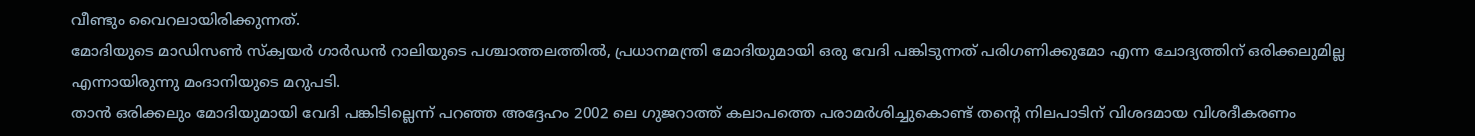വീണ്ടും വൈറലായിരിക്കുന്നത്.
മോദിയുടെ മാഡിസൺ സ്ക്വയർ ഗാർഡൻ റാലിയുടെ പശ്ചാത്തലത്തിൽ, പ്രധാനമന്ത്രി മോദിയുമായി ഒരു വേദി പങ്കിടുന്നത് പരിഗണിക്കുമോ എന്ന ചോദ്യത്തിന് ഒരിക്കലുമില്ല എന്നായിരുന്നു മംദാനിയുടെ മറുപടി.
താൻ ഒരിക്കലും മോദിയുമായി വേദി പങ്കിടില്ലെന്ന് പറഞ്ഞ അദ്ദേഹം 2002 ലെ ഗുജറാത്ത് കലാപത്തെ പരാമർശിച്ചുകൊണ്ട് തന്റെ നിലപാടിന് വിശദമായ വിശദീകരണം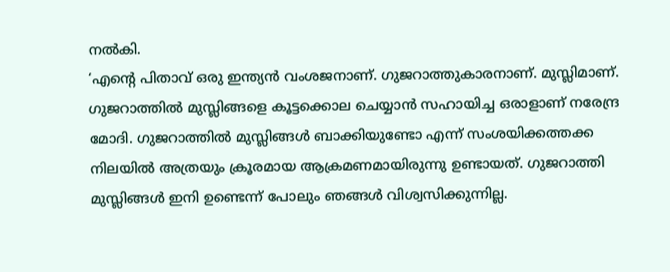നൽകി.
‘എന്റെ പിതാവ് ഒരു ഇന്ത്യൻ വംശജനാണ്. ഗുജറാത്തുകാരനാണ്. മുസ്ലിമാണ്. ഗുജറാത്തിൽ മുസ്ലിങ്ങളെ കൂട്ടക്കൊല ചെയ്യാൻ സഹായിച്ച ഒരാളാണ് നരേന്ദ്ര മോദി. ഗുജറാത്തിൽ മുസ്ലിങ്ങൾ ബാക്കിയുണ്ടോ എന്ന് സംശയിക്കത്തക്ക നിലയിൽ അത്രയും ക്രൂരമായ ആക്രമണമായിരുന്നു ഉണ്ടായത്. ഗുജറാത്തി മുസ്ലിങ്ങൾ ഇനി ഉണ്ടെന്ന് പോലും ഞങ്ങൾ വിശ്വസിക്കുന്നില്ല.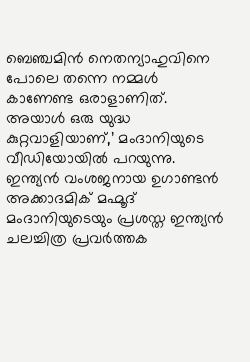ബെഞ്ചമിൻ നെതന്യാഹുവിനെ പോലെ തന്നെ നമ്മൾ കാണേണ്ട ഒരാളാണിത്. അയാൾ ഒരു യുദ്ധ കുറ്റവാളിയാണ്,’ മംദാനിയുടെ വീഡിയോയിൽ പറയുന്നു.
ഇന്ത്യൻ വംശജനായ ഉഗാണ്ടൻ അക്കാദമിക് മഹ്മൂദ് മംദാനിയുടെയും പ്രശസ്ത ഇന്ത്യൻ ചലച്ചിത്ര പ്രവർത്തക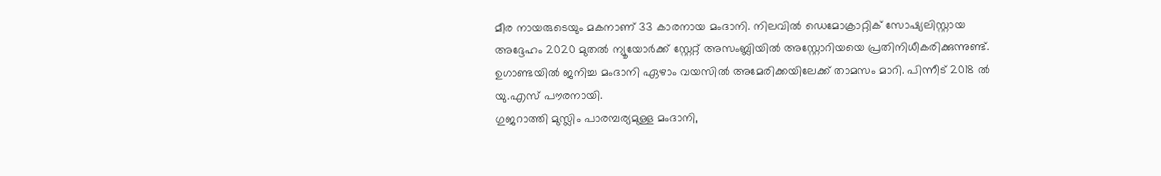മീര നായരുടെയും മകനാണ് 33 കാരനായ മംദാനി. നിലവിൽ ഡെമോക്രാറ്റിക് സോഷ്യലിസ്റ്റായ അദ്ദേഹം 2020 മുതൽ ന്യൂയോർക്ക് സ്റ്റേറ്റ് അസംബ്ലിയിൽ അസ്റ്റോറിയയെ പ്രതിനിധീകരിക്കുന്നുണ്ട്. ഉഗാണ്ടയിൽ ജനിച്ച മംദാനി ഏഴാം വയസിൽ അമേരിക്കയിലേക്ക് താമസം മാറി. പിന്നീട് 2018 ൽ യു.എസ് പൗരനായി.
ഗുജറാത്തി മുസ്ലിം പാരമ്പര്യമുള്ള മംദാനി,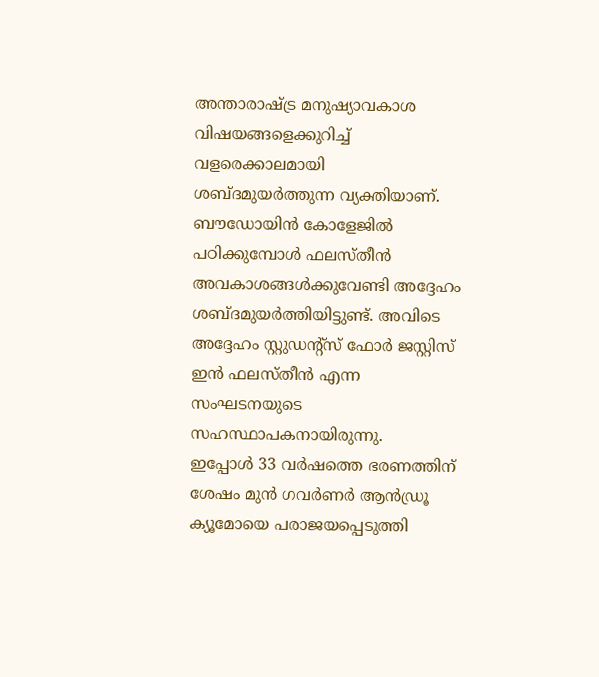അന്താരാഷ്ട്ര മനുഷ്യാവകാശ വിഷയങ്ങളെക്കുറിച്ച് വളരെക്കാലമായി ശബ്ദമുയർത്തുന്ന വ്യക്തിയാണ്. ബൗഡോയിൻ കോളേജിൽ പഠിക്കുമ്പോൾ ഫലസ്തീൻ അവകാശങ്ങൾക്കുവേണ്ടി അദ്ദേഹം ശബ്ദമുയർത്തിയിട്ടുണ്ട്. അവിടെ അദ്ദേഹം സ്റ്റുഡന്റ്സ് ഫോർ ജസ്റ്റിസ് ഇൻ ഫലസ്തീൻ എന്ന സംഘടനയുടെ സഹസ്ഥാപകനായിരുന്നു.
ഇപ്പോൾ 33 വർഷത്തെ ഭരണത്തിന് ശേഷം മുൻ ഗവർണർ ആൻഡ്രൂ ക്യൂമോയെ പരാജയപ്പെടുത്തി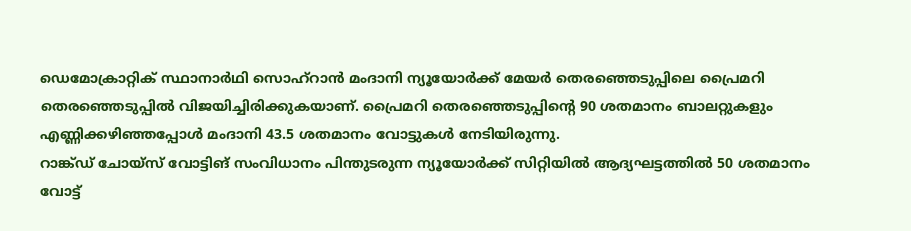ഡെമോക്രാറ്റിക് സ്ഥാനാർഥി സൊഹ്റാൻ മംദാനി ന്യൂയോർക്ക് മേയർ തെരഞ്ഞെടുപ്പിലെ പ്രൈമറി തെരഞ്ഞെടുപ്പിൽ വിജയിച്ചിരിക്കുകയാണ്. പ്രൈമറി തെരഞ്ഞെടുപ്പിന്റെ 90 ശതമാനം ബാലറ്റുകളും എണ്ണിക്കഴിഞ്ഞപ്പോൾ മംദാനി 43.5 ശതമാനം വോട്ടുകൾ നേടിയിരുന്നു.
റാങ്ക്ഡ് ചോയ്സ് വോട്ടിങ് സംവിധാനം പിന്തുടരുന്ന ന്യൂയോർക്ക് സിറ്റിയിൽ ആദ്യഘട്ടത്തിൽ 50 ശതമാനം വോട്ട്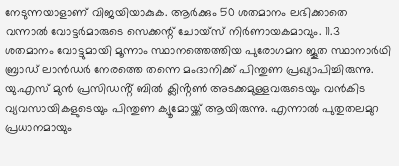നേടുന്നയാളാണ് വിജയിയാകുക. ആർക്കും 50 ശതമാനം ലഭിക്കാതെ വന്നാൽ വോട്ടർമാരുടെ സെക്കന്റ് ചോയ്സ് നിർണായകമാവും. 11.3 ശതമാനം വോട്ടുമായി മൂന്നാം സ്ഥാനത്തെത്തിയ പുരോഗമന ജൂത സ്ഥാനാർഥി ബ്രാഡ് ലാൻഡർ നേരത്തെ തന്നെ മംദാനിക്ക് പിന്തുണ പ്രഖ്യാപിച്ചിരുന്നു.
യു.എസ് മുൻ പ്രസിഡൻ്റ് ബിൽ ക്ലിൻ്റൺ അടക്കമുള്ളവരുടെയും വൻകിട വ്യവസായികളുടെയും പിന്തുണ ക്യൂമോയ്ക്ക് ആയിരുന്നു. എന്നാൽ പുതുതലമുറ പ്രധാനമായും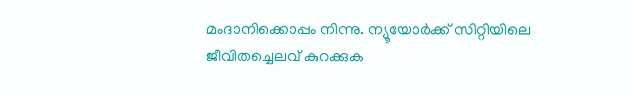മംദാനിക്കൊപ്പം നിന്നു. ന്യൂയോർക്ക് സിറ്റിയിലെ ജീവിതച്ചെലവ് കുറക്കുക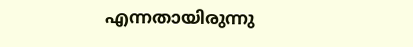എന്നതായിരുന്നു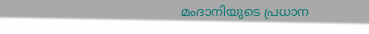മംദാനിയുടെ പ്രധാന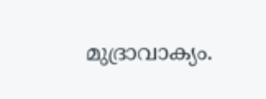മുദ്രാവാക്യം.